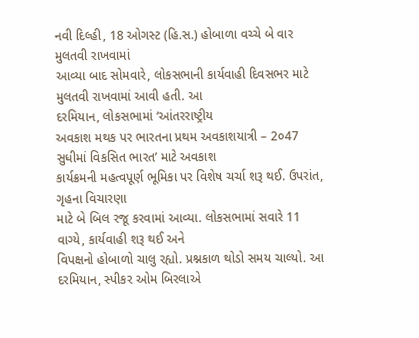નવી દિલ્હી, 18 ઓગસ્ટ (હિ.સ.) હોબાળા વચ્ચે બે વાર મુલતવી રાખવામાં
આવ્યા બાદ સોમવારે, લોકસભાની કાર્યવાહી દિવસભર માટે મુલતવી રાખવામાં આવી હતી. આ
દરમિયાન, લોકસભામાં ‘આંતરરાષ્ટ્રીય
અવકાશ મથક પર ભારતના પ્રથમ અવકાશયાત્રી – 2૦47 સુધીમાં વિકસિત ભારત’ માટે અવકાશ
કાર્યક્રમની મહત્વપૂર્ણ ભૂમિકા પર વિશેષ ચર્ચા શરૂ થઈ. ઉપરાંત, ગૃહના વિચારણા
માટે બે બિલ રજૂ કરવામાં આવ્યા. લોકસભામાં સવારે 11 વાગ્યે, કાર્યવાહી શરૂ થઈ અને
વિપક્ષનો હોબાળો ચાલુ રહ્યો. પ્રશ્નકાળ થોડો સમય ચાલ્યો. આ દરમિયાન, સ્પીકર ઓમ બિરલાએ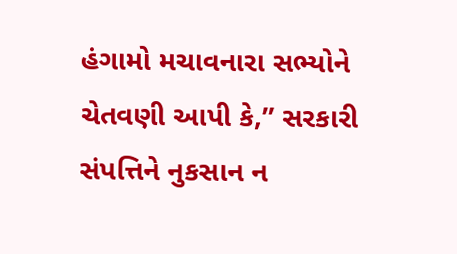હંગામો મચાવનારા સભ્યોને ચેતવણી આપી કે,” સરકારી સંપત્તિને નુકસાન ન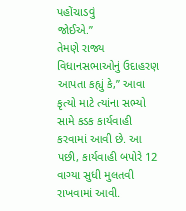પહોંચાડવું
જોઈએ.”
તેમણે રાજ્ય વિધાનસભાઓનું ઉદાહરણ આપતા કહ્યું કે,” આવા
કૃત્યો માટે ત્યાંના સભ્યો સામે કડક કાર્યવાહી કરવામાં આવી છે. આ પછી, કાર્યવાહી બપોરે 12
વાગ્યા સુધી મુલતવી રાખવામાં આવી.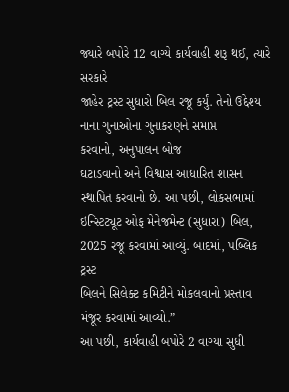જ્યારે બપોરે 12 વાગ્યે કાર્યવાહી શરૂ થઈ, ત્યારે સરકારે
જાહેર ટ્રસ્ટ સુધારો બિલ રજૂ કર્યું. તેનો ઉદ્દેશ્ય નાના ગુનાઓના ગુનાકરણને સમાપ્ત
કરવાનો, અનુપાલન બોજ
ઘટાડવાનો અને વિશ્વાસ આધારિત શાસન સ્થાપિત કરવાનો છે. આ પછી, લોકસભામાં
ઇન્સ્ટિટ્યૂટ ઓફ મેનેજમેન્ટ (સુધારા) બિલ, 2025 રજૂ કરવામાં આવ્યું. બાદમાં, પબ્લિક ટ્રસ્ટ
બિલને સિલેક્ટ કમિટીને મોકલવાનો પ્રસ્તાવ મંજૂર કરવામાં આવ્યો.”
આ પછી, કાર્યવાહી બપોરે 2 વાગ્યા સુધી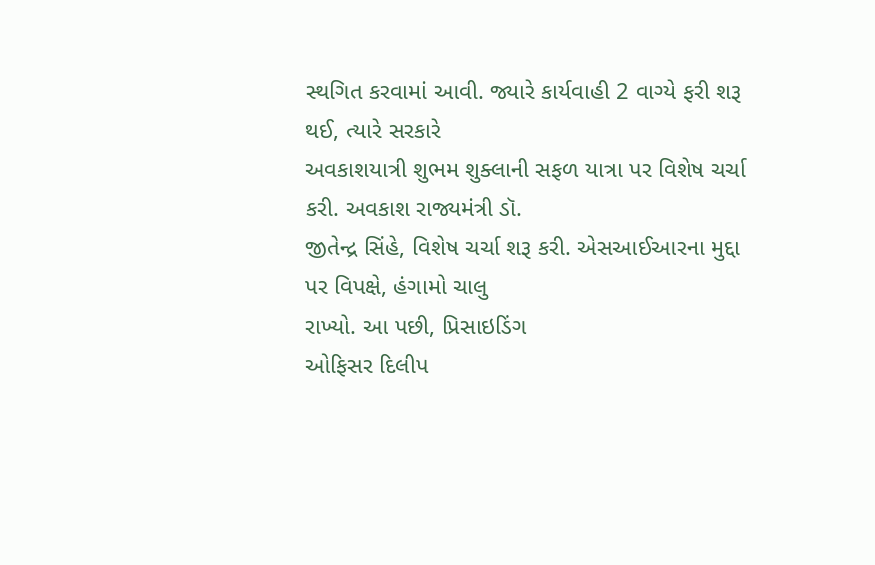સ્થગિત કરવામાં આવી. જ્યારે કાર્યવાહી 2 વાગ્યે ફરી શરૂ
થઈ, ત્યારે સરકારે
અવકાશયાત્રી શુભમ શુક્લાની સફળ યાત્રા પર વિશેષ ચર્ચા કરી. અવકાશ રાજ્યમંત્રી ડૉ.
જીતેન્દ્ર સિંહે, વિશેષ ચર્ચા શરૂ કરી. એસઆઈઆરના મુદ્દા પર વિપક્ષે, હંગામો ચાલુ
રાખ્યો. આ પછી, પ્રિસાઇડિંગ
ઓફિસર દિલીપ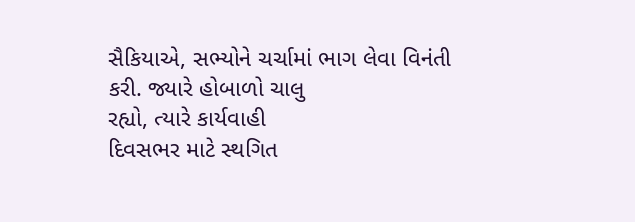સૈકિયાએ, સભ્યોને ચર્ચામાં ભાગ લેવા વિનંતી કરી. જ્યારે હોબાળો ચાલુ
રહ્યો, ત્યારે કાર્યવાહી
દિવસભર માટે સ્થગિત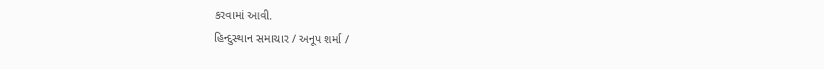કરવામાં આવી.
હિન્દુસ્થાન સમાચાર / અનૂપ શર્મા /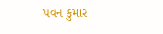પવન કુમાર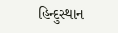હિન્દુસ્થાન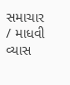સમાચાર / માધવી વ્યાસ